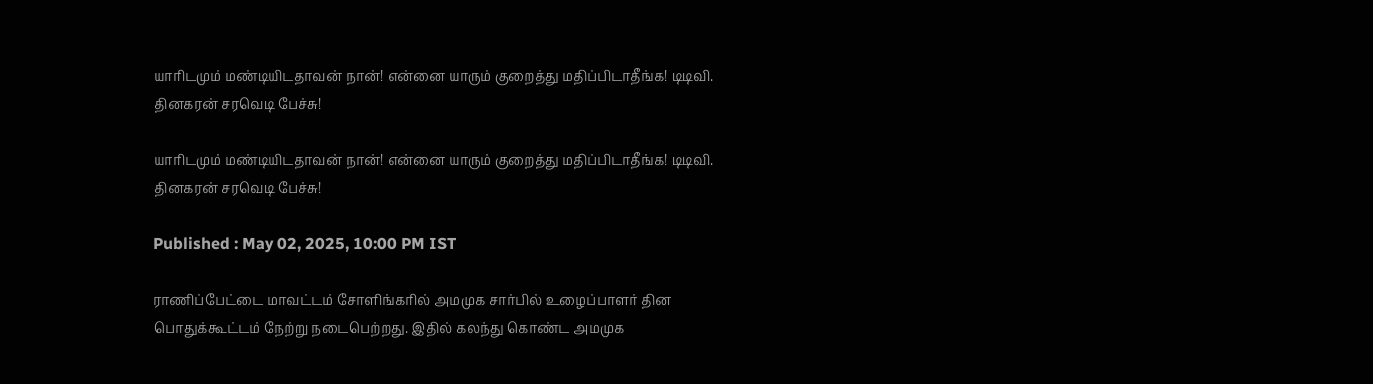யாரிடமும் மண்டியிடதாவன் நான்! என்னை யாரும் குறைத்து மதிப்பிடாதீங்க! டிடிவி. தினகரன் சரவெடி பேச்சு!

யாரிடமும் மண்டியிடதாவன் நான்! என்னை யாரும் குறைத்து மதிப்பிடாதீங்க! டிடிவி. தினகரன் சரவெடி பேச்சு!

Published : May 02, 2025, 10:00 PM IST

ராணிப்பேட்டை மாவட்டம் சோளிங்கரில் அமமுக சார்பில் உழைப்பாளர் தின பொதுக்கூட்டம் நேற்று நடைபெற்றது. இதில் கலந்து கொண்ட அமமுக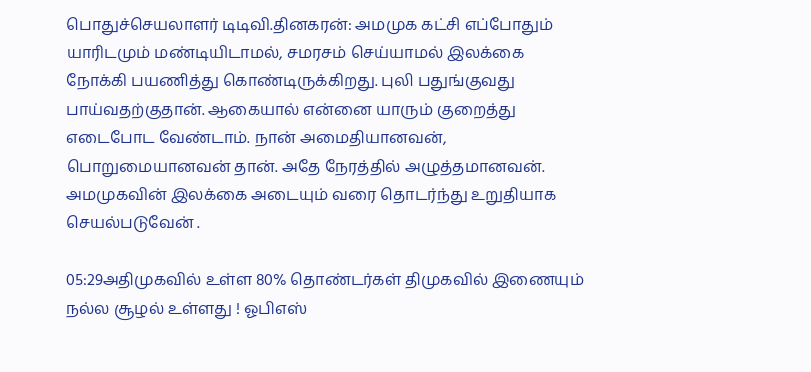பொதுச்செயலாளர் டிடிவி.தினகரன்: அமமுக கட்சி எப்போதும் யாரிடமும் மண்டியிடாமல், சமரசம் செய்யாமல் இலக்கை நோக்கி பயணித்து கொண்டிருக்கிறது. புலி பதுங்குவது பாய்வதற்குதான். ஆகையால் என்னை யாரும் குறைத்து எடைபோட வேண்டாம். நான் அமைதியானவன், பொறுமையானவன் தான். அதே நேரத்தில் அழுத்தமானவன். அமமுகவின் இலக்கை அடையும் வரை தொடர்ந்து உறுதியாக செயல்படுவேன் .

05:29அதிமுகவில் உள்ள 80% தொண்டர்கள் திமுகவில் இணையும் நல்ல சூழல் உள்ளது ! ஓபிஎஸ்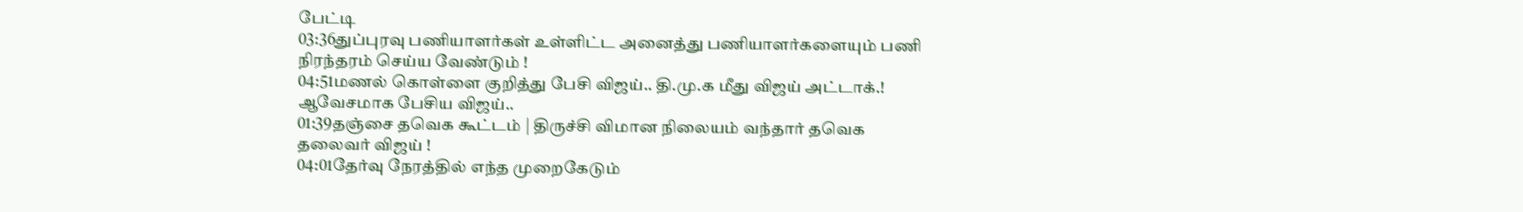பேட்டி
03:36துப்புரவு பணியாளர்கள் உள்ளிட்ட அனைத்து பணியாளர்களையும் பணி நிரந்தரம் செய்ய வேண்டும் !
04:51மணல் கொள்ளை குறித்து பேசி விஜய்.. தி.மு.க மீது விஜய் அட்டாக்.! ஆவேசமாக பேசிய விஜய்..
01:39தஞ்சை தவெக கூட்டம் | திருச்சி விமான நிலையம் வந்தார் தவெக தலைவர் விஜய் !
04:01தேர்வு நேரத்தில் எந்த முறைகேடும்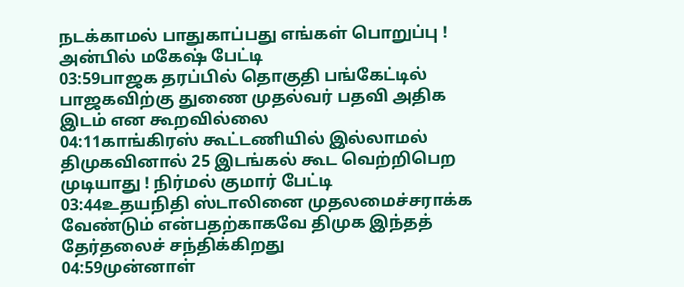நடக்காமல் பாதுகாப்பது எங்கள் பொறுப்பு ! அன்பில் மகேஷ் பேட்டி
03:59பாஜக தரப்பில் தொகுதி பங்கேட்டில் பாஜகவிற்கு துணை முதல்வர் பதவி அதிக இடம் என கூறவில்லை
04:11காங்கிரஸ் கூட்டணியில் இல்லாமல் திமுகவினால் 25 இடங்கல் கூட வெற்றிபெற முடியாது ! நிர்மல் குமார் பேட்டி
03:44உதயநிதி ஸ்டாலினை முதலமைச்சராக்க வேண்டும் என்பதற்காகவே திமுக இந்தத் தேர்தலைச் சந்திக்கிறது
04:59முன்னாள்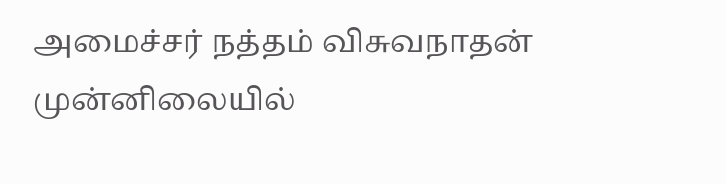அமைச்சர் நத்தம் விசுவநாதன் முன்னிலையில்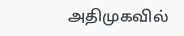அதிமுகவில்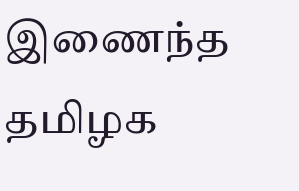இணைந்த தமிழக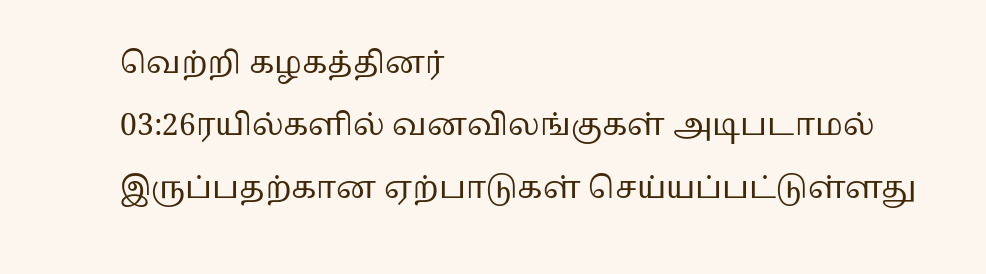வெற்றி கழகத்தினர்
03:26ரயில்களில் வனவிலங்குகள் அடிபடாமல் இருப்பதற்கான ஏற்பாடுகள் செய்யப்பட்டுள்ளது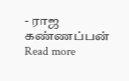- ராஜ கண்ணப்பன்
Read more